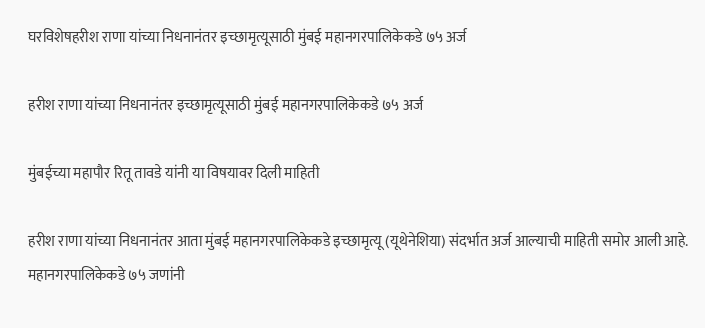घरविशेषहरीश राणा यांच्या निधनानंतर इच्छामृत्यूसाठी मुंबई महानगरपालिकेकडे ७५ अर्ज

हरीश राणा यांच्या निधनानंतर इच्छामृत्यूसाठी मुंबई महानगरपालिकेकडे ७५ अर्ज

मुंबईच्या महापौर रितू तावडे यांनी या विषयावर दिली माहिती

हरीश राणा यांच्या निधनानंतर आता मुंबई महानगरपालिकेकडे इच्छामृत्यू (यूथेनेशिया) संदर्भात अर्ज आल्याची माहिती समोर आली आहे. महानगरपालिकेकडे ७५ जणांनी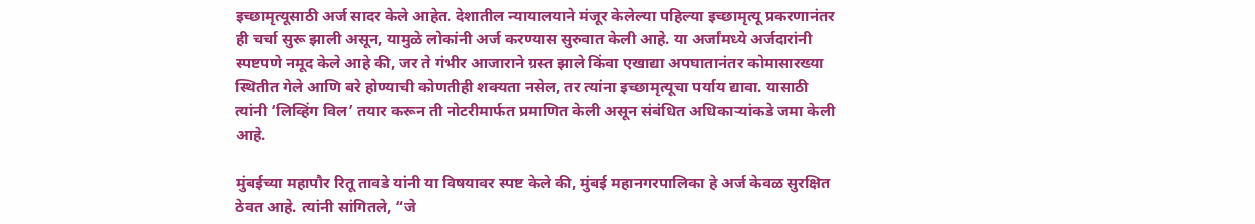इच्छामृत्यूसाठी अर्ज सादर केले आहेत. देशातील न्यायालयाने मंजूर केलेल्या पहिल्या इच्छामृत्यू प्रकरणानंतर ही चर्चा सुरू झाली असून, यामुळे लोकांनी अर्ज करण्यास सुरुवात केली आहे. या अर्जांमध्ये अर्जदारांनी स्पष्टपणे नमूद केले आहे की, जर ते गंभीर आजाराने ग्रस्त झाले किंवा एखाद्या अपघातानंतर कोमासारख्या स्थितीत गेले आणि बरे होण्याची कोणतीही शक्यता नसेल, तर त्यांना इच्छामृत्यूचा पर्याय द्यावा. यासाठी त्यांनी ‘लिव्हिंग विल’ तयार करून ती नोटरीमार्फत प्रमाणित केली असून संबंधित अधिकाऱ्यांकडे जमा केली आहे.

मुंबईच्या महापौर रितू तावडे यांनी या विषयावर स्पष्ट केले की, मुंबई महानगरपालिका हे अर्ज केवळ सुरक्षित ठेवत आहे. त्यांनी सांगितले, “जे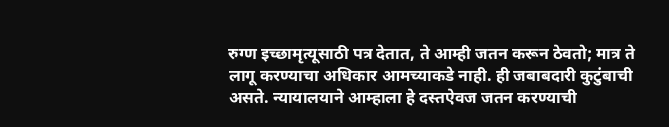रुग्ण इच्छामृत्यूसाठी पत्र देतात, ते आम्ही जतन करून ठेवतो; मात्र ते लागू करण्याचा अधिकार आमच्याकडे नाही. ही जबाबदारी कुटुंबाची असते. न्यायालयाने आम्हाला हे दस्तऐवज जतन करण्याची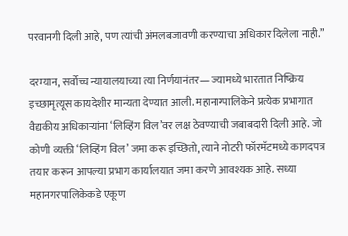परवानगी दिली आहे, पण त्यांची अंमलबजावणी करण्याचा अधिकार दिलेला नाही.”

दरम्यान, सर्वोच्च न्यायालयाच्या त्या निर्णयानंतर— ज्यामध्ये भारतात निष्क्रिय इच्छामृत्यूस कायदेशीर मान्यता देण्यात आली. महानाग्पालिकेने प्रत्येक प्रभागात वैद्यकीय अधिकाऱ्यांना ‘लिव्हिंग विल’वर लक्ष ठेवण्याची जबाबदारी दिली आहे. जो कोणी व्यक्ती ‘लिव्हिंग विल’ जमा करू इच्छितो, त्याने नोटरी फॉरमॅटमध्ये कागदपत्र तयार करून आपल्या प्रभाग कार्यालयात जमा करणे आवश्यक आहे. सध्या महानगरपालिकेकडे एकूण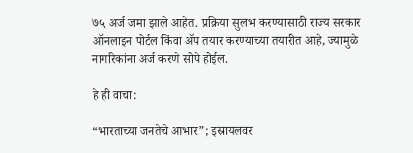७५ अर्ज जमा झाले आहेत. प्रक्रिया सुलभ करण्यासाठी राज्य सरकार ऑनलाइन पोर्टल किंवा ॲप तयार करण्याच्या तयारीत आहे, ज्यामुळे नागरिकांना अर्ज करणे सोपे होईल.

हे ही वाचा:

“भारताच्या जनतेचे आभार”; इस्रायलवर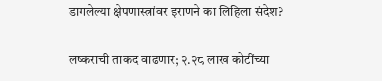डागलेल्या क्षेपणास्त्रांवर इराणने का लिहिला संदेश?

लष्कराची ताकद वाढणार; २.२८ लाख कोटींच्या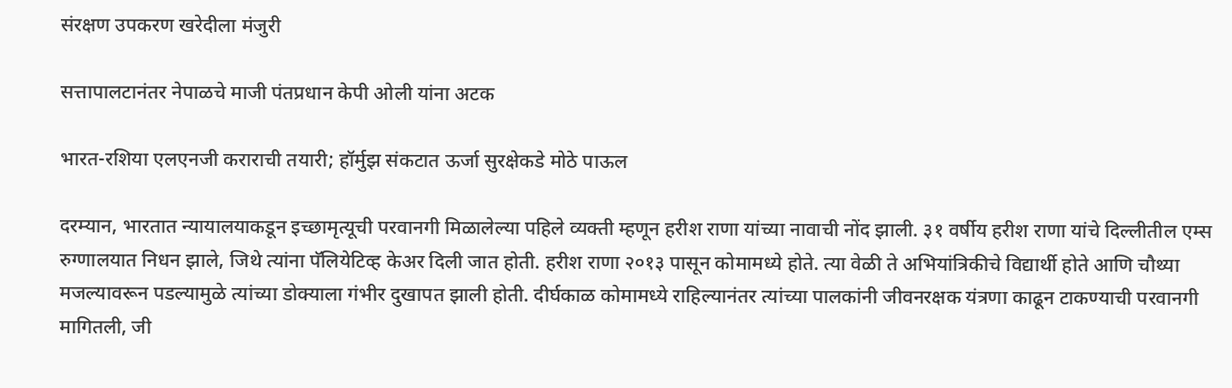संरक्षण उपकरण खरेदीला मंजुरी

सत्तापालटानंतर नेपाळचे माजी पंतप्रधान केपी ओली यांना अटक

भारत-रशिया एलएनजी कराराची तयारी; हॉर्मुझ संकटात ऊर्जा सुरक्षेकडे मोठे पाऊल

दरम्यान, भारतात न्यायालयाकडून इच्छामृत्यूची परवानगी मिळालेल्या पहिले व्यक्ती म्हणून हरीश राणा यांच्या नावाची नोंद झाली. ३१ वर्षीय हरीश राणा यांचे दिल्लीतील एम्स रुग्णालयात निधन झाले, जिथे त्यांना पॅलियेटिव्ह केअर दिली जात होती. हरीश राणा २०१३ पासून कोमामध्ये होते. त्या वेळी ते अभियांत्रिकीचे विद्यार्थी होते आणि चौथ्या मजल्यावरून पडल्यामुळे त्यांच्या डोक्याला गंभीर दुखापत झाली होती. दीर्घकाळ कोमामध्ये राहिल्यानंतर त्यांच्या पालकांनी जीवनरक्षक यंत्रणा काढून टाकण्याची परवानगी मागितली, जी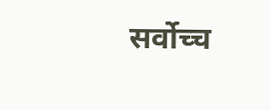सर्वोच्च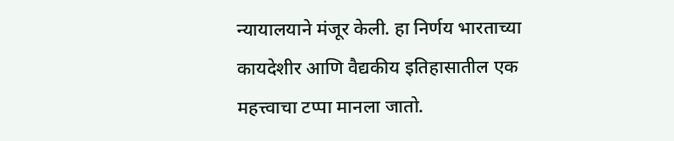न्यायालयाने मंजूर केली. हा निर्णय भारताच्या कायदेशीर आणि वैद्यकीय इतिहासातील एक महत्त्वाचा टप्पा मानला जातो.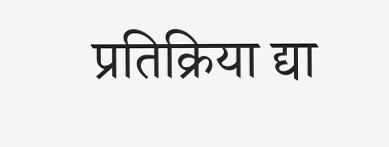प्रतिक्रिया द्या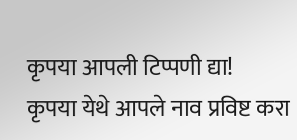कृपया आपली टिप्पणी द्या!
कृपया येथे आपले नाव प्रविष्ट करा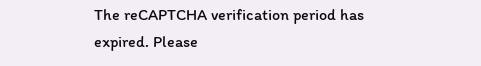The reCAPTCHA verification period has expired. Please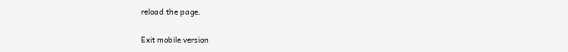reload the page.

Exit mobile version